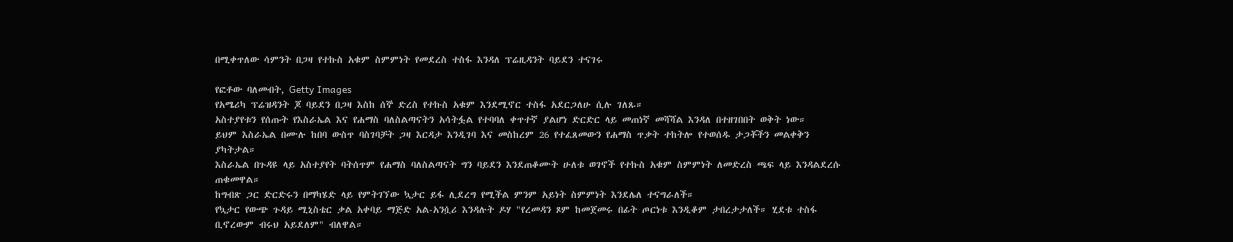በሚቀጥለው ሳምንት በጋዛ የተኩስ አቁም ስምምነት የመደረስ ተስፋ እንዳለ ፕሬዚዳንት ባይደን ተናገሩ

የፎቶው ባለመብት, Getty Images
የአሜሪካ ፕሬዝዳንት ጆ ባይደን በጋዛ እስከ ሰኞ ድረስ የተኩስ አቁም እንደሚኖር ተስፋ አደርጋለሁ ሲሉ ገለጹ።
አስተያየቱን የሰጡት የእስራኤል እና የሐማስ ባለስልጣናትን አሳትፏል የተባባለ ቀጥተኛ ያልሆነ ድርድር ላይ መጠነኛ መሻሻል እንዳለ በተዘገበበት ወቅት ነው።
ይህም እስራኤል በሙሉ ከበባ ውስጥ ባስገባቻት ጋዛ እርዳታ እንዲገባ እና መስከረም 26 የተፈጸመውን የሐማስ ጥቃት ተከትሎ የተወሰዱ ታጋቾችን መልቀቅን ያካትታል።
እስራኤል በጉዳዩ ላይ አስተያየት ባትሰጥም የሐማስ ባለስልጣናት ግን ባይደን እንደጠቆሙት ሁለቱ ወገኖች የተኩስ አቁም ስምምነት ለመድረስ ጫፍ ላይ እንዳልደረሱ ጠቁመዋል።
ከግብጽ ጋር ድርድሩን በማካሄድ ላይ የምትገኘው ኳታር ይፋ ሊደረግ የሚችል ምንም አይነት ስምምነት እንደሌለ ተናግራለች።
የኳታር የውጭ ጉዳይ ሚኒስቴር ቃል አቀባይ ማጅድ አል-አንሷሪ እንዳሉት ዶሃ "የረመዳን ጾም ከመጀመሩ በፊት ጦርነቱ እንዲቆም ታበረታታለች። ሂደቱ ተስፋ ቢኖረውም ብሩህ አይደለም" ብለዋል።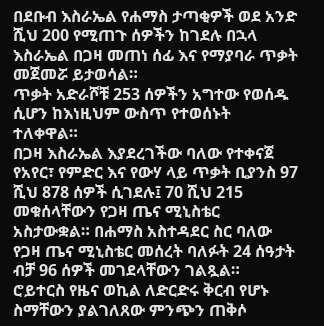በደቡብ እስራኤል የሐማስ ታጣቂዎች ወደ አንድ ሺህ 200 የሚጠጉ ሰዎችን ከገደሉ በኋላ እስራኤል በጋዛ መጠነ ሰፊ እና የማያባራ ጥቃት መጀመሯ ይታወሳል።
ጥቃት አድራሾቹ 253 ሰዎችን አግተው የወሰዱ ሲሆን ከእነዚህም ውስጥ የተወሰኑት ተለቀዋል።
በጋዛ እስራኤል እያደረገችው ባለው የተቀናጀ የአየር፣ የምድር እና የውሃ ላይ ጥቃት ቢያንስ 97 ሺህ 878 ሰዎች ሲገደሉ፤ 70 ሺህ 215 መቁሰላቸውን የጋዛ ጤና ሚኒስቴር አስታውቋል። በሐማስ አስተዳደር ስር ባለው የጋዛ ጤና ሚኒስቴር መሰረት ባለፉት 24 ሰዓታት ብቻ 96 ሰዎች መገደላቸውን ገልጿል።
ሮይተርስ የዜና ወኪል ለድርድሩ ቅርብ የሆኑ ስማቸውን ያልገለጸው ምንጭን ጠቅሶ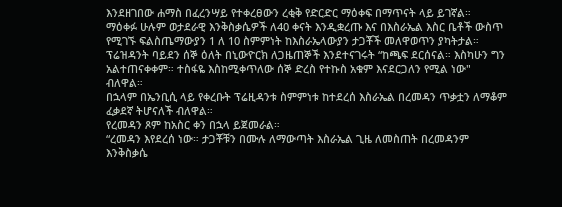እንደዘገበው ሐማስ በፈረንሣይ የተቀረፀውን ረቂቅ የድርድር ማዕቀፍ በማጥናት ላይ ይገኛል።
ማዕቀፉ ሁሉም ወታደራዊ እንቅስቃሴዎች ለ40 ቀናት እንዲቋረጡ እና በእስራኤል እስር ቤቶች ውስጥ የሚገኙ ፍልስጤማውያን 1 ለ 10 ስምምነት ከእስራኤላውያን ታጋቾች መለዋወጥን ያካትታል።
ፕሬዝዳንት ባይደን ሰኞ ዕለት በኒውዮርክ ለጋዜጠኞች እንደተናገሩት “ከጫፍ ደርሰናል። እስካሁን ግን አልተጠናቀቀም። ተስፋዬ እስከሚቀጥለው ሰኞ ድረስ የተኩስ አቁም እናደርጋለን የሚል ነው" ብለዋል።
በኋላም በኤንቢሲ ላይ የቀረቡት ፕሬዚዳንቱ ስምምነቱ ከተደረሰ እስራኤል በረመዳን ጥቃቷን ለማቆም ፈቃደኛ ትሆናለች ብለዋል።
የረመዳን ጾም ከአስር ቀን በኋላ ይጀመራል።
“ረመዳን እየደረሰ ነው። ታጋቾቹን በሙሉ ለማውጣት እስራኤል ጊዜ ለመስጠት በረመዳንም እንቅስቃሴ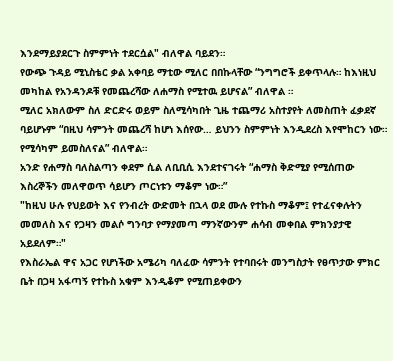እንደማይያደርጉ ስምምነት ተደርሷል" ብለዋል ባይደን።
የውጭ ጉዳይ ሚኒስቴር ቃል አቀባይ ማቲው ሚለር በበኩላቸው “ንግግሮች ይቀጥላሉ። ከእነዚህ መካከል የአንዳንዶቹ የመጨረሻው ለሐማስ የሚተዉ ይሆናል” ብለዋል ።
ሚለር አክለውም ስለ ድርድሩ ወይም ስለሚሳካበት ጊዜ ተጨማሪ አስተያየት ለመስጠት ፈቃደኛ ባይሆኑም “በዚህ ሳምንት መጨረሻ ከሆነ እሰየው… ይህንን ስምምነት እንዲደረስ እየሞከርን ነው። የሚሳካም ይመስለናል” ብለዋል።
አንድ የሐማስ ባለስልጣን ቀደም ሲል ለቢቢሲ እንደተናገሩት “ሐማስ ቅድሚያ የሚሰጠው እስረኞችን መለዋወጥ ሳይሆን ጦርነቱን ማቆም ነው።”
"ከዚህ ሁሉ የህይወት እና የንብረት ውድመት በኋላ ወደ ሙሉ የተኩስ ማቆም፤ የተፈናቀሉትን መመለስ እና የጋዛን መልሶ ግንባታ የማያመጣ ማንኛውንም ሐሳብ መቀበል ምክንያታዊ አይደለም።"
የእስራኤል ዋና አጋር የሆነችው አሜሪካ ባለፈው ሳምንት የተባበሩት መንግስታት የፀጥታው ምክር ቤት በጋዛ አፋጣኝ የተኩስ አቁም እንዲቆም የሚጠይቀውን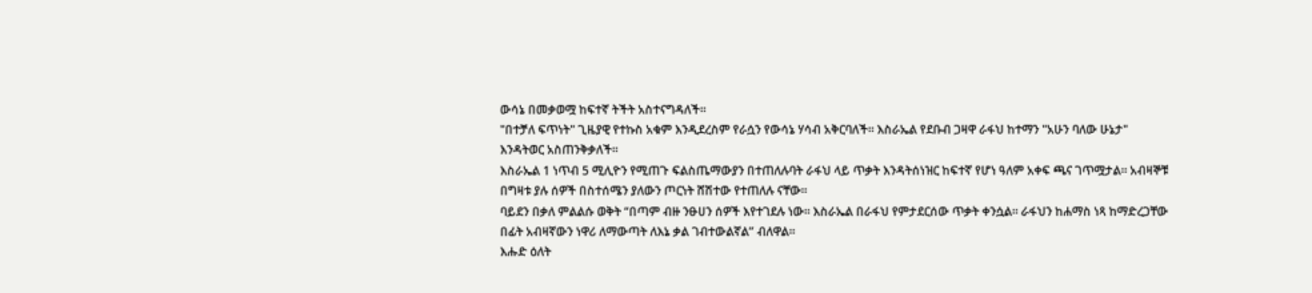ውሳኔ በመቃወሟ ከፍተኛ ትችት አስተናግዳለች።
"በተቻለ ፍጥነት" ጊዜያዊ የተኩስ አቁም እንዲደረስም የራሷን የውሳኔ ሃሳብ አቅርባለች። እስራኤል የደቡብ ጋዛዋ ራፋህ ከተማን "አሁን ባለው ሁኔታ" እንዳትወር አስጠንቅቃለች።
እስራኤል 1 ነጥብ 5 ሚሊዮን የሚጠጉ ፍልስጤማውያን በተጠለሉባት ራፋህ ላይ ጥቃት እንዳትሰነዝር ከፍተኛ የሆነ ዓለም አቀፍ ጫና ገጥሟታል። አብዛኞቹ በግዛቱ ያሉ ሰዎች በስተሰሜን ያለውን ጦርነት ሸሽተው የተጠለሉ ናቸው።
ባይደን በቃለ ምልልሱ ወቅት “በጣም ብዙ ንፁሀን ሰዎች እየተገደሉ ነው። እስራኤል በራፋህ የምታደርሰው ጥቃት ቀንሷል። ራፋህን ከሐማስ ነጻ ከማድረጋቸው በፊት አብዛኛውን ነዋሪ ለማውጣት ለእኔ ቃል ገብተውልኛል” ብለዋል።
እሑድ ዕለት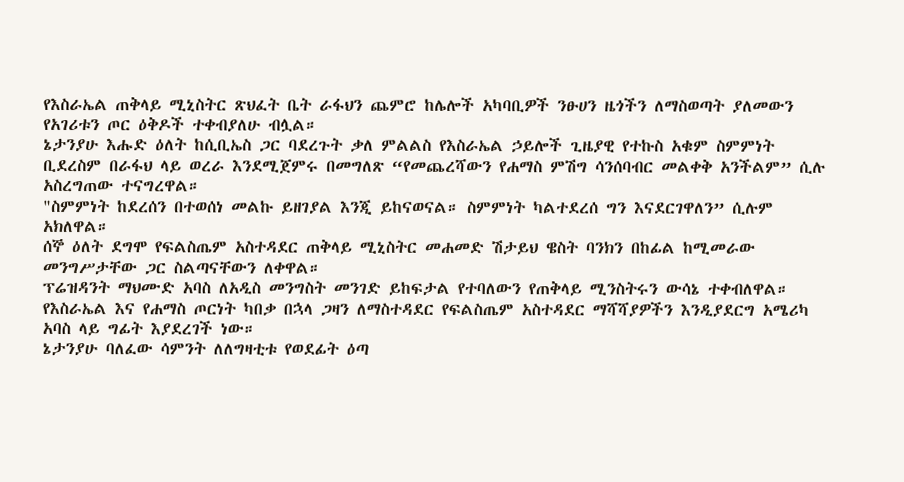የእስራኤል ጠቅላይ ሚኒስትር ጽህፈት ቤት ራፋህን ጨምሮ ከሌሎች አካባቢዎች ንፁሀን ዜጎችን ለማስወጣት ያለመውን የአገሪቱን ጦር ዕቅዶች ተቀብያለሁ ብሏል።
ኔታንያሁ እሑድ ዕለት ከሲቢኤስ ጋር ባደረጉት ቃለ ምልልስ የእስራኤል ኃይሎች ጊዜያዊ የተኩስ አቁም ስምምነት ቢደረስም በራፋህ ላይ ወረራ እንደሚጀምሩ በመግለጽ “የመጨረሻውን የሐማስ ምሽግ ሳንሰባብር መልቀቅ አንችልም” ሲሉ አስረግጠው ተናግረዋል።
"ስምምነት ከደረሰን በተወሰነ መልኩ ይዘገያል እንጂ ይከናወናል። ስምምነት ካልተደረሰ ግን እናደርገዋለን” ሲሉም አክለዋል።
ሰኞ ዕለት ደግሞ የፍልስጤም አስተዳደር ጠቅላይ ሚኒስትር መሐመድ ሽታይህ ዌስት ባንክን በከፊል ከሚመራው መንግሥታቸው ጋር ስልጣናቸውን ለቀዋል።
ፕሬዝዳንት ማህሙድ አባስ ለአዲስ መንግስት መንገድ ይከፍታል የተባለውን የጠቅላይ ሚንስትሩን ውሳኔ ተቀብለዋል።
የእስራኤል እና የሐማስ ጦርነት ካበቃ በኋላ ጋዛን ለማስተዳደር የፍልስጤም አስተዳደር ማሻሻያዎችን እንዲያደርግ አሜሪካ አባስ ላይ ግፊት እያደረገች ነው።
ኔታንያሁ ባለፈው ሳምንት ለለግዛቲቱ የወደፊት ዕጣ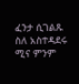ፈንታ ሲገልጹ ስለ አስተዳደሩ ሚና ምንም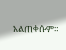አልጠቀሱም።